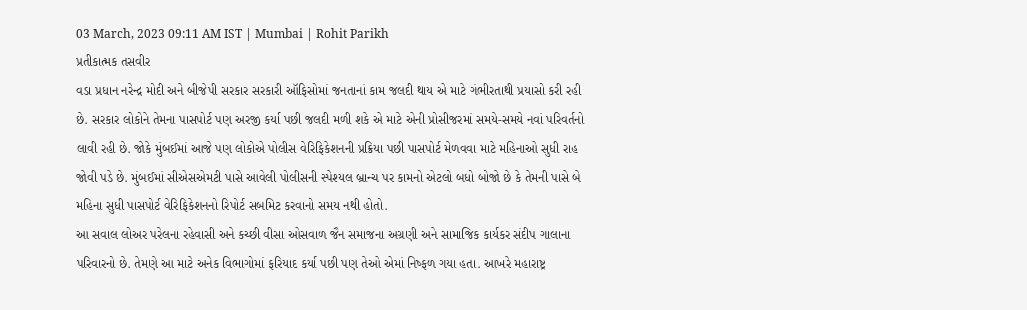03 March, 2023 09:11 AM IST | Mumbai | Rohit Parikh
પ્રતીકાત્મક તસવીર
વડા પ્રધાન નરેન્દ્ર મોદી અને બીજેપી સરકાર સરકારી ઑફિસોમાં જનતાનાં કામ જલદી થાય એ માટે ગંભીરતાથી પ્રયાસો કરી રહી છે. સરકાર લોકોને તેમના પાસપોર્ટ પણ અરજી કર્યા પછી જલદી મળી શકે એ માટે એની પ્રોસીજરમાં સમયે-સમયે નવાં પરિવર્તનો લાવી રહી છે. જોકે મુંબઈમાં આજે પણ લોકોએ પોલીસ વેરિફિકેશનની પ્રક્રિયા પછી પાસપોર્ટ મેળવવા માટે મહિનાઓ સુધી રાહ જોવી પડે છે. મુંબઈમાં સીએસએમટી પાસે આવેલી પોલીસની સ્પેશ્યલ બ્રાન્ચ પર કામનો એટલો બધો બોજો છે કે તેમની પાસે બે મહિના સુધી પાસપોર્ટ વેરિફિકેશનનો રિપોર્ટ સબમિટ કરવાનો સમય નથી હોતો.
આ સવાલ લોઅર પરેલના રહેવાસી અને કચ્છી વીસા ઓસવાળ જૈન સમાજના અગ્રણી અને સામાજિક કાર્યકર સંદીપ ગાલાના પરિવારનો છે. તેમણે આ માટે અનેક વિભાગોમાં ફરિયાદ કર્યા પછી પણ તેઓ એમાં નિષ્ફળ ગયા હતા. આખરે મહારાષ્ટ્ર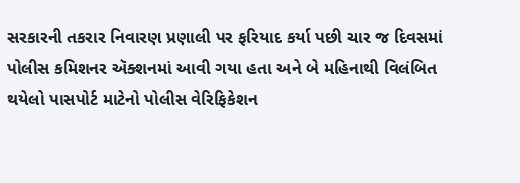સરકારની તકરાર નિવારણ પ્રણાલી પર ફરિયાદ કર્યા પછી ચાર જ દિવસમાં પોલીસ કમિશનર ઍક્શનમાં આવી ગયા હતા અને બે મહિનાથી વિલંબિત થયેલો પાસપોર્ટ માટેનો પોલીસ વેરિફિકેશન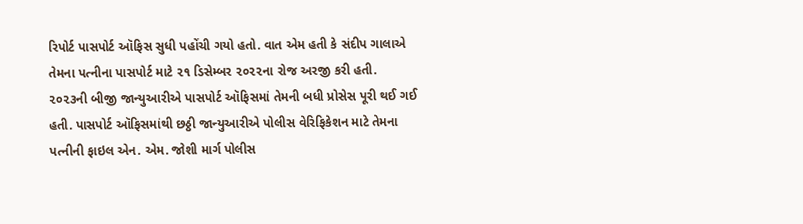રિપોર્ટ પાસપોર્ટ ઑફિસ સુધી પહોંચી ગયો હતો. વાત એમ હતી કે સંદીપ ગાલાએ તેમના પત્નીના પાસપોર્ટ માટે ૨૧ ડિસેમ્બર ૨૦૨૨ના રોજ અરજી કરી હતી. ૨૦૨૩ની બીજી જાન્યુઆરીએ પાસપોર્ટ ઑફિસમાં તેમની બધી પ્રોસેસ પૂરી થઈ ગઈ હતી. પાસપોર્ટ ઑફિસમાંથી છઠ્ઠી જાન્યુઆરીએ પોલીસ વેરિફિકેશન માટે તેમના પત્નીની ફાઇલ એન. એમ. જોશી માર્ગ પોલીસ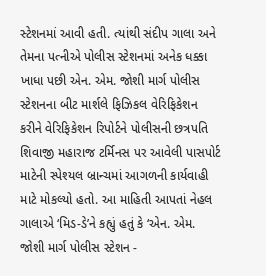સ્ટેશનમાં આવી હતી. ત્યાંથી સંદીપ ગાલા અને તેમના પત્નીએ પોલીસ સ્ટેશનમાં અનેક ધક્કા ખાધા પછી એન. એમ. જોશી માર્ગ પોલીસ સ્ટેશનના બીટ માર્શલે ફિઝિકલ વેરિફિકેશન કરીને વેરિફિકેશન રિપોર્ટને પોલીસની છત્રપતિ શિવાજી મહારાજ ટર્મિનસ પર આવેલી પાસપોર્ટ માટેની સ્પેશ્યલ બ્રાન્ચમાં આગળની કાર્યવાહી માટે મોકલ્યો હતો. આ માહિતી આપતાં નેહલ ગાલાએ ‘મિડ-ડે’ને કહ્યું હતું કે ‘એન. એમ. જોશી માર્ગ પોલીસ સ્ટેશન -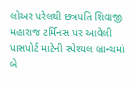લોઅર પરેલથી છત્રપતિ શિવાજી મહારાજ ટર્મિનસ પર આવેલી પાસપોર્ટ માટેની સ્પેશ્યલ બ્રાન્ચમાં બે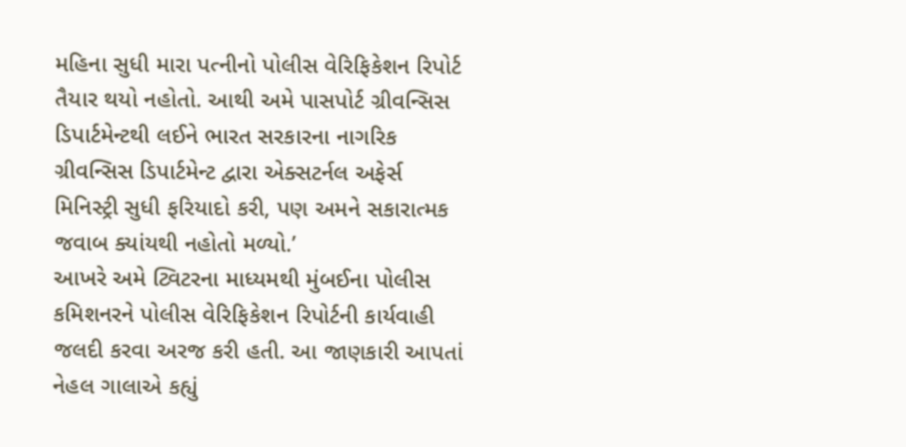મહિના સુધી મારા પત્નીનો પોલીસ વેરિફિકેશન રિપોર્ટ તૈયાર થયો નહોતો. આથી અમે પાસપોર્ટ ગ્રીવન્સિસ ડિપાર્ટમેન્ટથી લઈને ભારત સરકારના નાગરિક ગ્રીવન્સિસ ડિપાર્ટમેન્ટ દ્વારા એક્સટર્નલ અફેર્સ મિનિસ્ટ્રી સુધી ફરિયાદો કરી, પણ અમને સકારાત્મક જવાબ ક્યાંયથી નહોતો મળ્યો.’
આખરે અમે ટ્વિટરના માધ્યમથી મુંબઈના પોલીસ કમિશનરને પોલીસ વેરિફિકેશન રિપોર્ટની કાર્યવાહી જલદી કરવા અરજ કરી હતી. આ જાણકારી આપતાં નેહલ ગાલાએ કહ્યું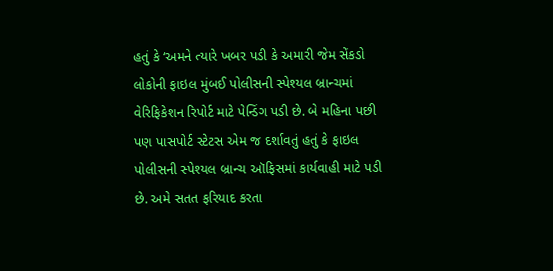હતું કે ‘અમને ત્યારે ખબર પડી કે અમારી જેમ સેંકડો લોકોની ફાઇલ મુંબઈ પોલીસની સ્પેશ્યલ બ્રાન્ચમાં વેરિફિકેશન રિપોર્ટ માટે પેન્ડિંગ પડી છે. બે મહિના પછી પણ પાસપોર્ટ સ્ટેટસ એમ જ દર્શાવતું હતું કે ફાઇલ પોલીસની સ્પેશ્યલ બ્રાન્ચ ઑફિસમાં કાર્યવાહી માટે પડી છે. અમે સતત ફરિયાદ કરતા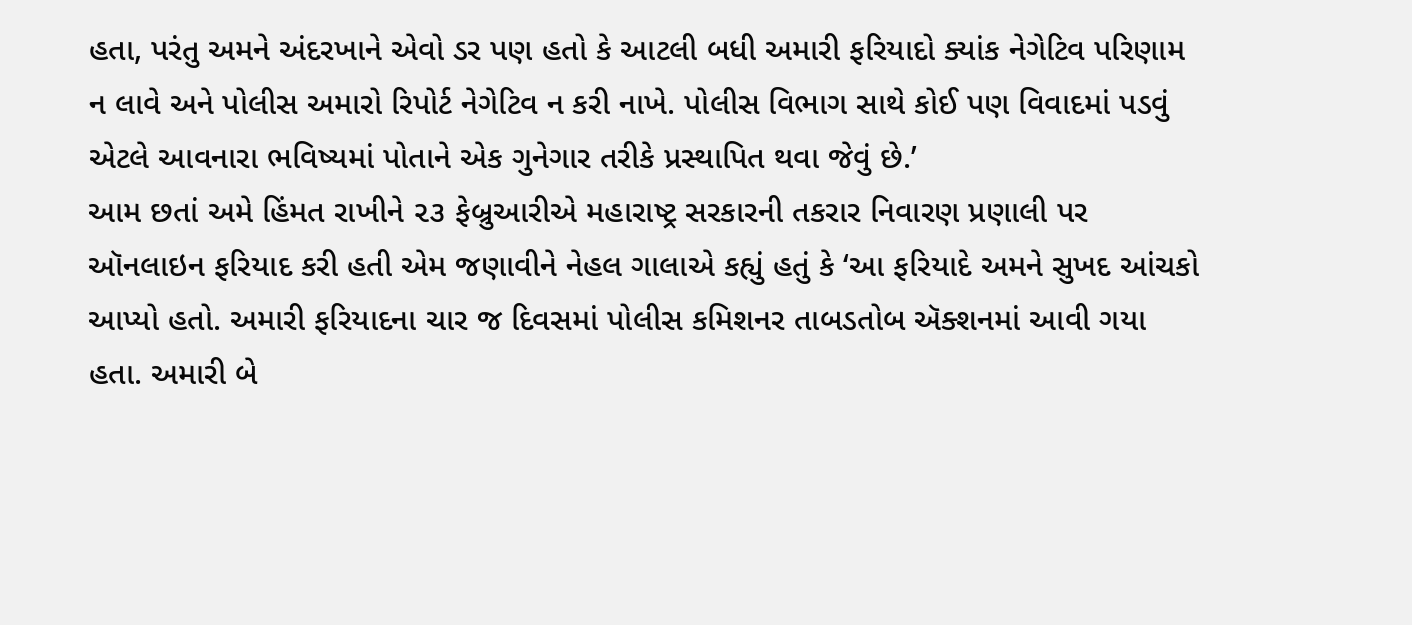હતા, પરંતુ અમને અંદરખાને એવો ડર પણ હતો કે આટલી બધી અમારી ફરિયાદો ક્યાંક નેગેટિવ પરિણામ ન લાવે અને પોલીસ અમારો રિપોર્ટ નેગેટિવ ન કરી નાખે. પોલીસ વિભાગ સાથે કોઈ પણ વિવાદમાં પડવું એટલે આવનારા ભવિષ્યમાં પોતાને એક ગુનેગાર તરીકે પ્રસ્થાપિત થવા જેવું છે.’
આમ છતાં અમે હિંમત રાખીને ૨૩ ફેબ્રુઆરીએ મહારાષ્ટ્ર સરકારની તકરાર નિવારણ પ્રણાલી પર ઑનલાઇન ફરિયાદ કરી હતી એમ જણાવીને નેહલ ગાલાએ કહ્યું હતું કે ‘આ ફરિયાદે અમને સુખદ આંચકો આપ્યો હતો. અમારી ફરિયાદના ચાર જ દિવસમાં પોલીસ કમિશનર તાબડતોબ ઍક્શનમાં આવી ગયા હતા. અમારી બે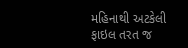મહિનાથી અટકેલી ફાઇલ તરત જ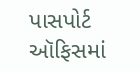પાસપોર્ટ ઑફિસમાં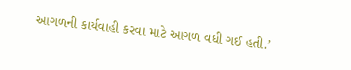આગળની કાર્યવાહી કરવા માટે આગળ વધી ગઈ હતી.’